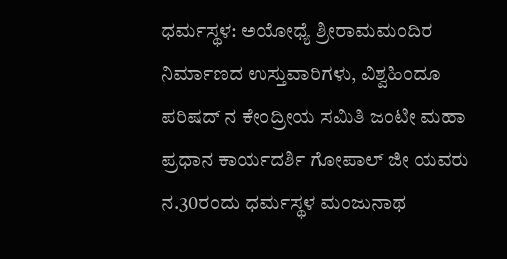ಧರ್ಮಸ್ಥಳ: ಅಯೋಧ್ಯೆ ಶ್ರೀರಾಮಮಂದಿರ ನಿರ್ಮಾಣದ ಉಸ್ತುವಾರಿಗಳು, ವಿಶ್ವಹಿಂದೂ ಪರಿಷದ್ ನ ಕೇಂದ್ರೀಯ ಸಮಿತಿ ಜಂಟೀ ಮಹಾ ಪ್ರಧಾನ ಕಾರ್ಯದರ್ಶಿ ಗೋಪಾಲ್ ಜೀ ಯವರು ನ.30ರಂದು ಧರ್ಮಸ್ಥಳ ಮಂಜುನಾಥ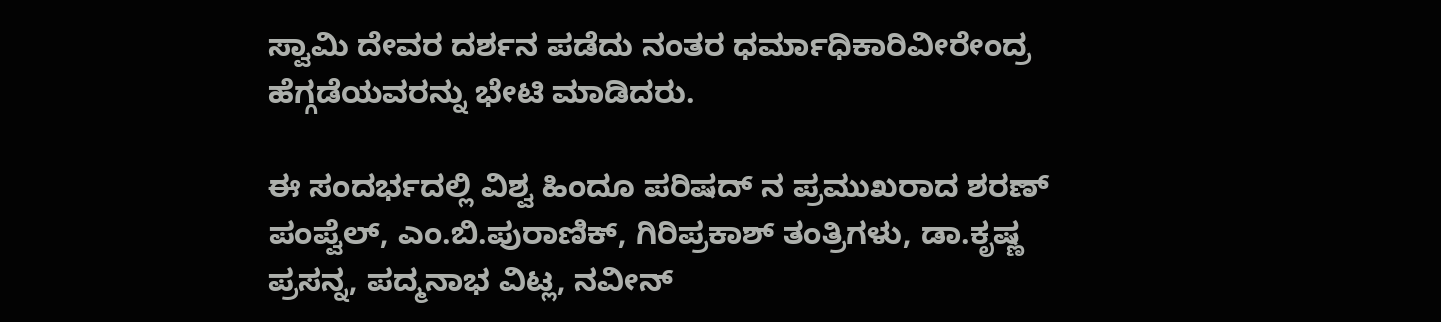ಸ್ವಾಮಿ ದೇವರ ದರ್ಶನ ಪಡೆದು ನಂತರ ಧರ್ಮಾಧಿಕಾರಿವೀರೇಂದ್ರ ಹೆಗ್ಗಡೆಯವರನ್ನು ಭೇಟಿ ಮಾಡಿದರು.

ಈ ಸಂದರ್ಭದಲ್ಲಿ ವಿಶ್ವ ಹಿಂದೂ ಪರಿಷದ್ ನ ಪ್ರಮುಖರಾದ ಶರಣ್ ಪಂಪ್ವೆಲ್, ಎಂ.ಬಿ.ಪುರಾಣಿಕ್, ಗಿರಿಪ್ರಕಾಶ್ ತಂತ್ರಿಗಳು, ಡಾ.ಕೃಷ್ಣ ಪ್ರಸನ್ನ, ಪದ್ಮನಾಭ ವಿಟ್ಲ, ನವೀನ್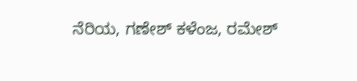ನೆರಿಯ, ಗಣೇಶ್ ಕಳೆಂಜ, ರಮೇಶ್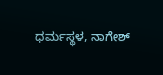ಧರ್ಮಸ್ಥಳ, ನಾಗೇಶ್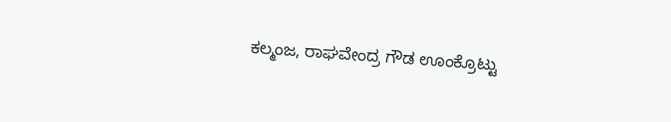ಕಲ್ಮಂಜ, ರಾಘವೇಂದ್ರ ಗೌಡ ಊಂಕ್ರೊಟ್ಟು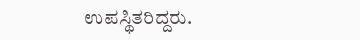ಉಪಸ್ಥಿತರಿದ್ದರು.